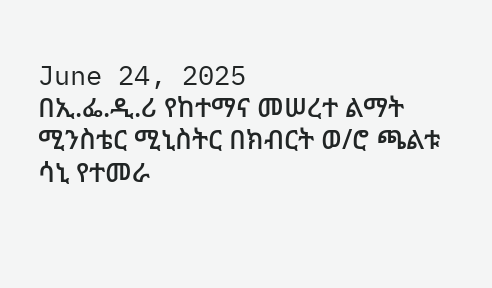June 24, 2025
በኢ.ፌ.ዲ.ሪ የከተማና መሠረተ ልማት ሚንስቴር ሚኒስትር በክብርት ወ/ሮ ጫልቱ ሳኒ የተመራ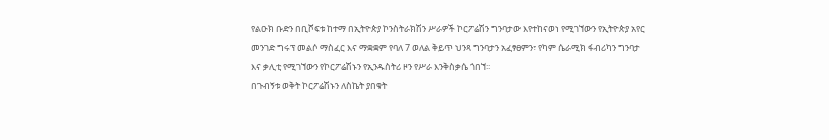የልዑክ ቡድን በቢሾፍቱ ከተማ በኢትዮጵያ ኮንስትራክሽን ሥራዎች ኮርፖሬሽን ግንባታው እየተከናወነ የሚገኘውን የኢትዮጵያ አየር መንገድ ግሩፕ መልሶ ማስፈር እና ማቋቋም የባለ 7 ወለል ቅይጥ ህንጻ ግንባታን አፈፃፀምን፣ የካም ሴራሚክ ፋብሪካን ግንባታ እና ቃሊቲ የሚገኘውን የኮርፖሬሽኑን የኢንዱስትሪ ዞን የሥራ እንቅስቃሴ ጎበኘ፡፡
በጉብኝቱ ወቅት ኮርፖሬሽኑን ለስኬት ያበቁት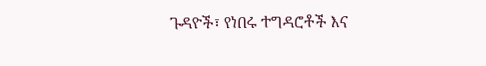ጉዳዮች፣ የነበሩ ተግዳሮቶች እና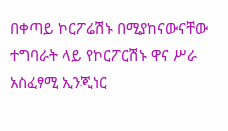በቀጣይ ኮርፖሬሽኑ በሚያከናውናቸው ተግባራት ላይ የኮርፖርሽኑ ዋና ሥራ አስፈፃሚ ኢንጂነር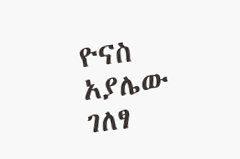ዮናስ አያሌው ገለፃ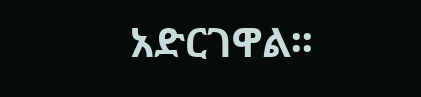አድርገዋል፡፡